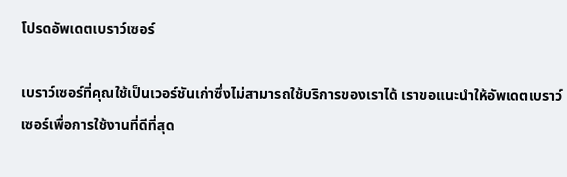โปรดอัพเดตเบราว์เซอร์

เบราว์เซอร์ที่คุณใช้เป็นเวอร์ชันเก่าซึ่งไม่สามารถใช้บริการของเราได้ เราขอแนะนำให้อัพเดตเบราว์เซอร์เพื่อการใช้งานที่ดีที่สุด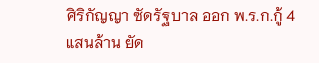ศิริกัญญา ซัดรัฐบาล ออก พ.ร.ก.กู้ 4 แสนล้าน ยัด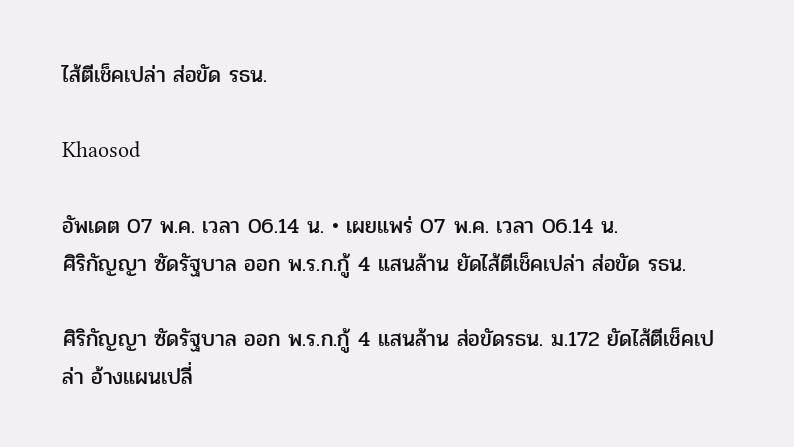ไส้ตีเช็คเปล่า ส่อขัด รธน.

Khaosod

อัพเดต 07 พ.ค. เวลา 06.14 น. • เผยแพร่ 07 พ.ค. เวลา 06.14 น.
ศิริกัญญา ซัดรัฐบาล ออก พ.ร.ก.กู้ 4 แสนล้าน ยัดไส้ตีเช็คเปล่า ส่อขัด รธน.

ศิริกัญญา ซัดรัฐบาล ออก พ.ร.ก.กู้ 4 แสนล้าน ส่อขัดรธน. ม.172 ยัดไส้ตีเช็คเปล่า อ้างแผนเปลี่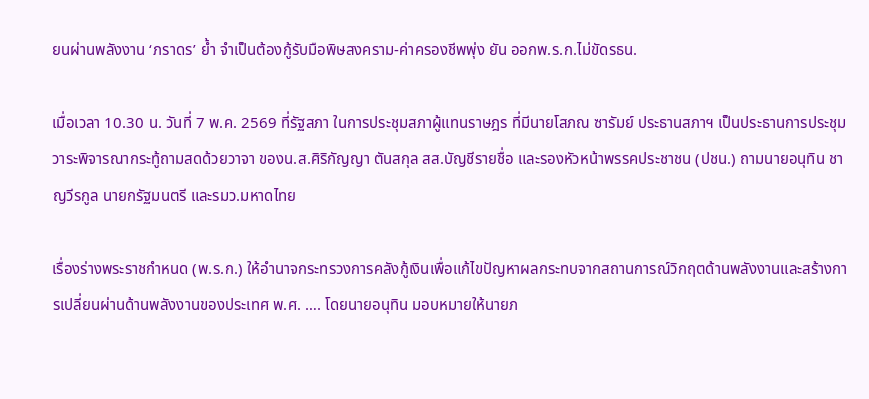ยนผ่านพลังงาน ‘ภราดร’ ย้ำ จำเป็นต้องกู้รับมือพิษสงคราม-ค่าครองชีพพุ่ง ยัน ออกพ.ร.ก.ไม่ขัดรธน.

เมื่อเวลา 10.30 น. วันที่ 7 พ.ค. 2569 ที่รัฐสภา ในการประชุมสภาผู้แทนราษฎร ที่มีนายโสภณ ซารัมย์ ประธานสภาฯ เป็นประธานการประชุม วาระพิจารณากระทู้ถามสดด้วยวาจา ของน.ส.ศิริกัญญา ตันสกุล สส.บัญชีรายชื่อ และรองหัวหน้าพรรคประชาชน (ปชน.) ถามนายอนุทิน ชาญวีรกูล นายกรัฐมนตรี และรมว.มหาดไทย

เรื่องร่างพระราชกำหนด (พ.ร.ก.) ให้อำนาจกระทรวงการคลังกู้เงินเพื่อแก้ไขปัญหาผลกระทบจากสถานการณ์วิกฤตด้านพลังงานและสร้างการเปลี่ยนผ่านด้านพลังงานของประเทศ พ.ศ. …. โดยนายอนุทิน มอบหมายให้นายภ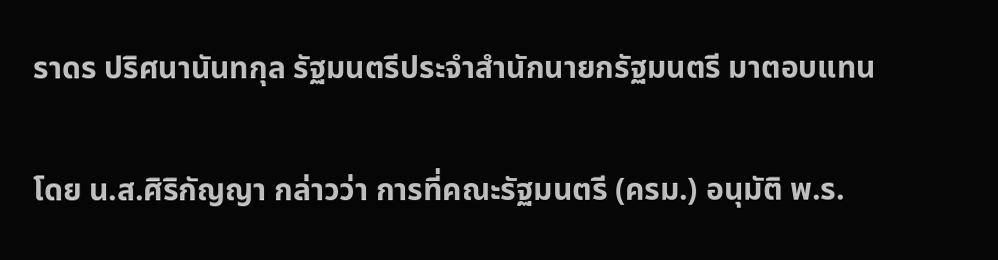ราดร ปริศนานันทกุล รัฐมนตรีประจำสำนักนายกรัฐมนตรี มาตอบแทน

โดย น.ส.ศิริกัญญา กล่าวว่า การที่คณะรัฐมนตรี (ครม.) อนุมัติ พ.ร.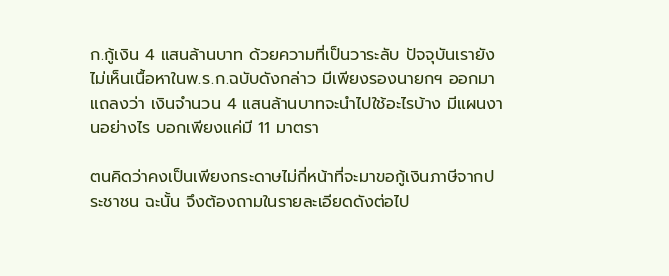ก.กู้เงิน 4 แสนล้านบาท ด้วยความที่เป็นวาระลับ ปัจจุบันเรายังไม่เห็นเนื้อหาในพ.ร.ก.ฉบับดังกล่าว มีเพียงรองนายกฯ ออกมาแถลงว่า เงินจำนวน 4 แสนล้านบาทจะนำไปใช้อะไรบ้าง มีแผนงานอย่างไร บอกเพียงแค่มี 11 มาตรา

ตนคิดว่าคงเป็นเพียงกระดาษไม่กี่หน้าที่จะมาขอกู้เงินภาษีจากประชาชน ฉะนั้น จึงต้องถามในรายละเอียดดังต่อไป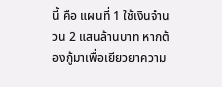นี้ คือ แผนที่ 1 ใช้เงินจำนวน 2 แสนล้านบาท หากต้องกู้มาเพื่อเยียวยาความ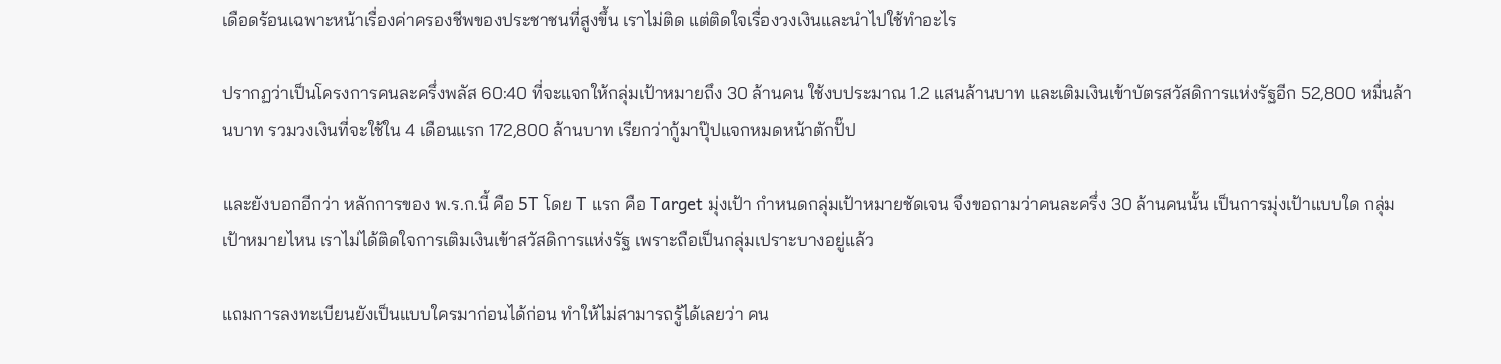เดือดร้อนเฉพาะหน้าเรื่องค่าครองชีพของประชาชนที่สูงขึ้น เราไม่ติด แต่ติดใจเรื่องวงเงินและนำไปใช้ทำอะไร

ปรากฏว่าเป็นโครงการคนละครึ่งพลัส 60:40 ที่จะแจกให้กลุ่มเป้าหมายถึง 30 ล้านคน ใช้งบประมาณ 1.2 แสนล้านบาท และเติมเงินเข้าบัตรสวัสดิการแห่งรัฐอีก 52,800 หมื่นล้านบาท รวมวงเงินที่จะใช้ใน 4 เดือนแรก 172,800 ล้านบาท เรียกว่ากู้มาปุ๊ปแจกหมดหน้าตักปั๊ป

และยังบอกอีกว่า หลักการของ พ.ร.ก.นี้ คือ 5T โดย T แรก คือ Target มุ่งเป้า กำหนดกลุ่มเป้าหมายชัดเจน จึงขอถามว่าคนละครึ่ง 30 ล้านคนนั้น เป็นการมุ่งเป้าแบบใด กลุ่มเป้าหมายไหน เราไม่ได้ติดใจการเติมเงินเข้าสวัสดิการแห่งรัฐ เพราะถือเป็นกลุ่มเปราะบางอยู่แล้ว

แถมการลงทะเบียนยังเป็นแบบใครมาก่อนได้ก่อน ทำให้ไม่สามารถรู้ได้เลยว่า คน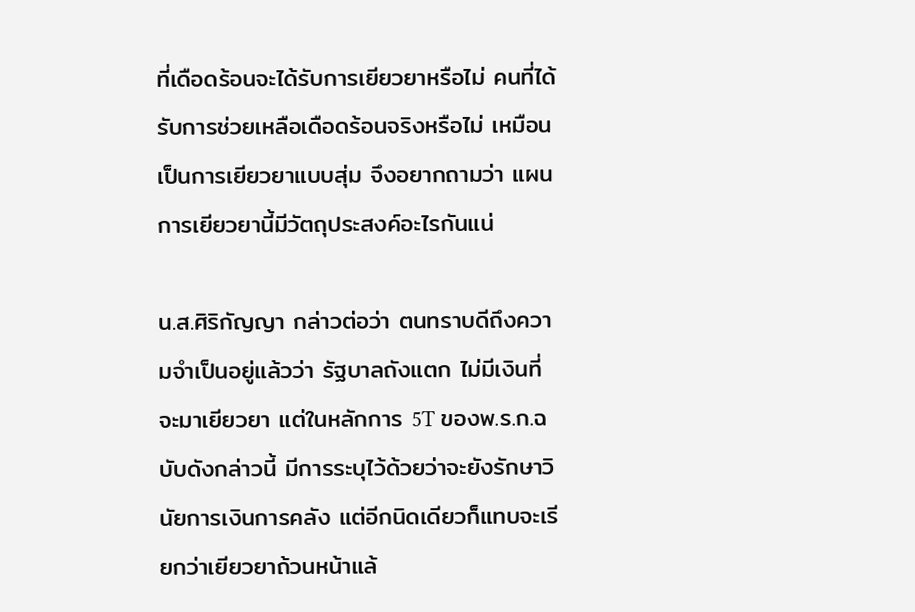ที่เดือดร้อนจะได้รับการเยียวยาหรือไม่ คนที่ได้รับการช่วยเหลือเดือดร้อนจริงหรือไม่ เหมือนเป็นการเยียวยาแบบสุ่ม จึงอยากถามว่า แผนการเยียวยานี้มีวัตถุประสงค์อะไรกันแน่

น.ส.ศิริกัญญา กล่าวต่อว่า ตนทราบดีถึงความจำเป็นอยู่แล้วว่า รัฐบาลถังแตก ไม่มีเงินที่จะมาเยียวยา แต่ในหลักการ 5T ของพ.ร.ก.ฉบับดังกล่าวนี้ มีการระบุไว้ด้วยว่าจะยังรักษาวินัยการเงินการคลัง แต่อีกนิดเดียวก็แทบจะเรียกว่าเยียวยาถ้วนหน้าแล้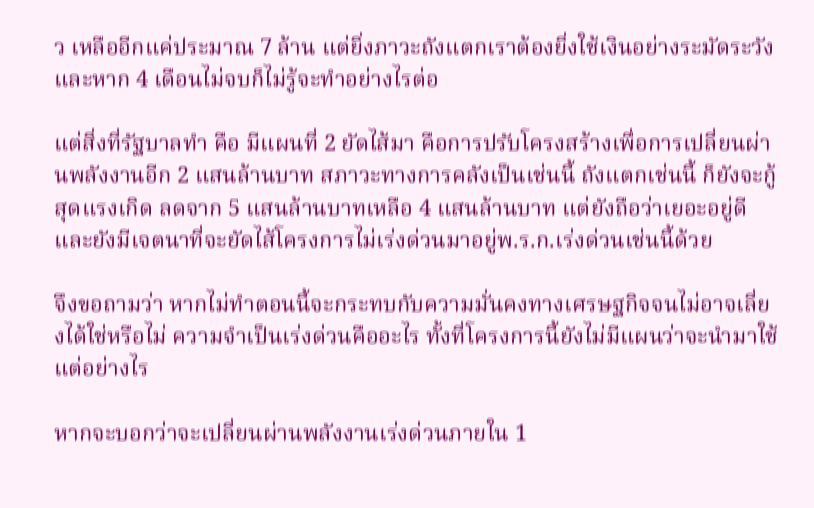ว เหลืออีกแค่ประมาณ 7 ล้าน แต่ยิ่งภาวะถังแตกเราต้องยิ่งใช้เงินอย่างระมัดระวัง และหาก 4 เดือนไม่จบก็ไม่รู้จะทำอย่างไรต่อ

แต่สิ่งที่รัฐบาลทำ คือ มีแผนที่ 2 ยัดไส้มา คือการปรับโครงสร้างเพื่อการเปลี่ยนผ่านพลังงานอีก 2 แสนล้านบาท สภาวะทางการคลังเป็นเช่นนี้ ถังแตกเช่นนี้ ก็ยังจะกู้สุดแรงเกิด ลดจาก 5 แสนล้านบาทเหลือ 4 แสนล้านบาท แต่ยังถือว่าเยอะอยู่ดี และยังมีเจตนาที่จะยัดไส้โครงการไม่เร่งด่วนมาอยู่พ.ร.ก.เร่งด่วนเช่นนี้ด้วย

จึงขอถามว่า หากไม่ทำตอนนี้จะกระทบกับความมั่นคงทางเศรษฐกิจจนไม่อาจเลี่ยงได้ใช่หรือไม่ ความจำเป็นเร่งด่วนคืออะไร ทั้งที่โครงการนี้ยังไม่มีแผนว่าจะนำมาใช้แต่อย่างไร

หากจะบอกว่าจะเปลี่ยนผ่านพลังงานเร่งด่วนภายใน 1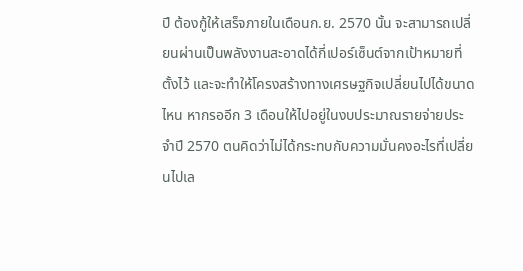ปี ต้องกู้ให้เสร็จภายในเดือนก.ย. 2570 นั้น จะสามารถเปลี่ยนผ่านเป็นพลังงานสะอาดได้กี่เปอร์เซ็นต์จากเป้าหมายที่ตั้งไว้ และจะทำให้โครงสร้างทางเศรษฐกิจเปลี่ยนไปได้ขนาดไหน หากรออีก 3 เดือนให้ไปอยู่ในงบประมาณรายจ่ายประจำปี 2570 ตนคิดว่าไม่ได้กระทบกับความมั่นคงอะไรที่เปลี่ยนไปเล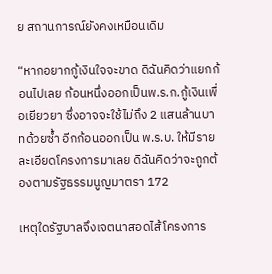ย สถานการณ์ยังคงเหมือนเดิม

“หากอยากกู้เงินใจจะขาด ดิฉันคิดว่าแยกก้อนไปเลย ก้อนหนึ่งออกเป็นพ.ร.ก.กู้เงินเพื่อเยียวยา ซึ่งอาจจะใช้ไม่ถึง 2 แสนล้านบาทด้วยซ้ำ อีกก้อนออกเป็น พ.ร.บ. ให้มีรายละเอียดโครงการมาเลย ดิฉันคิดว่าจะถูกต้องตามรัฐธรรมนูญมาตรา 172

เหตุใดรัฐบาลจึงเจตนาสอดไส้โครงการ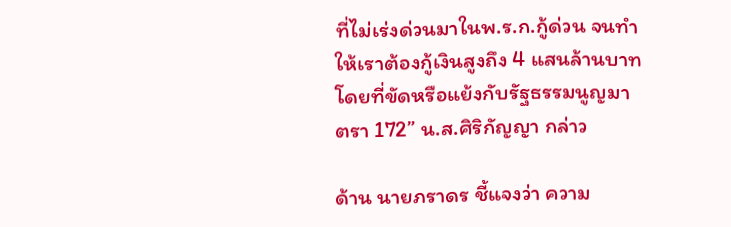ที่ไม่เร่งด่วนมาในพ.ร.ก.กู้ด่วน จนทำให้เราต้องกู้เงินสูงถึง 4 แสนล้านบาท โดยที่ขัดหรือแย้งกับรัฐธรรมนูญมาตรา 172” น.ส.ศิริกัญญา กล่าว

ด้าน นายภราดร ชี้แจงว่า ความ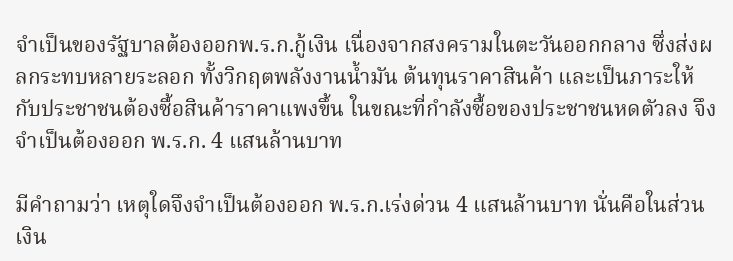จำเป็นของรัฐบาลต้องออกพ.ร.ก.กู้เงิน เนื่องจากสงครามในตะวันออกกลาง ซึ่งส่งผลกระทบหลายระลอก ทั้งวิกฤตพลังงานน้ำมัน ต้นทุนราคาสินค้า และเป็นภาระให้กับประชาชนต้องซื้อสินค้าราคาแพงขึ้น ในขณะที่กำลังซื้อของประชาชนหดตัวลง จึงจำเป็นต้องออก พ.ร.ก. 4 แสนล้านบาท

มีคำถามว่า เหตุใดจึงจำเป็นต้องออก พ.ร.ก.เร่งด่วน 4 แสนล้านบาท นั่นคือในส่วนเงิน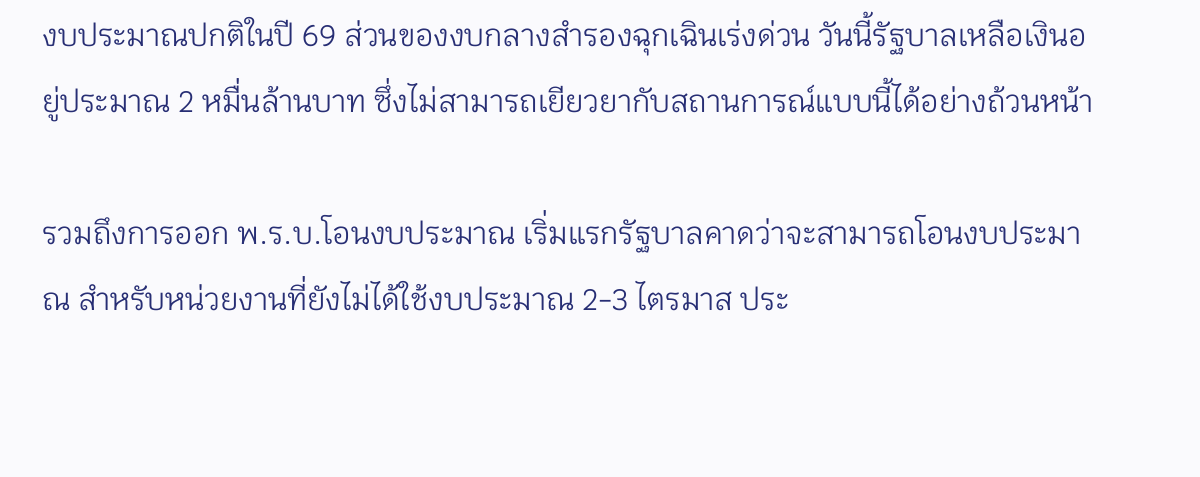งบประมาณปกติในปี 69 ส่วนของงบกลางสำรองฉุกเฉินเร่งด่วน วันนี้รัฐบาลเหลือเงินอยู่ประมาณ 2 หมื่นล้านบาท ซึ่งไม่สามารถเยียวยากับสถานการณ์แบบนี้ได้อย่างถ้วนหน้า

รวมถึงการออก พ.ร.บ.โอนงบประมาณ เริ่มแรกรัฐบาลคาดว่าจะสามารถโอนงบประมาณ สำหรับหน่วยงานที่ยังไม่ได้ใช้งบประมาณ 2-3 ไตรมาส ประ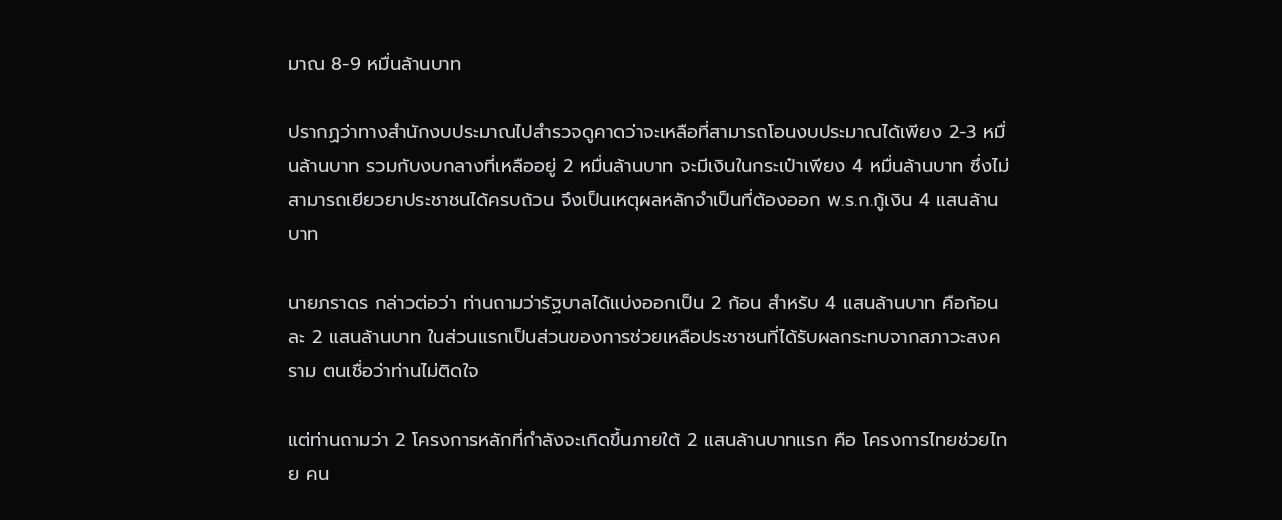มาณ 8-9 หมื่นล้านบาท

ปรากฏว่าทางสำนักงบประมาณไปสำรวจดูคาดว่าจะเหลือที่สามารถโอนงบประมาณได้เพียง 2-3 หมื่นล้านบาท รวมกับงบกลางที่เหลืออยู่ 2 หมื่นล้านบาท จะมีเงินในกระเป๋าเพียง 4 หมื่นล้านบาท ซึ่งไม่สามารถเยียวยาประชาชนได้ครบถ้วน จึงเป็นเหตุผลหลักจำเป็นที่ต้องออก พ.ร.ก.กู้เงิน 4 แสนล้านบาท

นายภราดร กล่าวต่อว่า ท่านถามว่ารัฐบาลได้แบ่งออกเป็น 2 ก้อน สำหรับ 4 แสนล้านบาท คือก้อนละ 2 แสนล้านบาท ในส่วนแรกเป็นส่วนของการช่วยเหลือประชาชนที่ได้รับผลกระทบจากสภาวะสงคราม ตนเชื่อว่าท่านไม่ติดใจ

แต่ท่านถามว่า 2 โครงการหลักที่กำลังจะเกิดขึ้นภายใต้ 2 แสนล้านบาทแรก คือ โครงการไทยช่วยไทย คน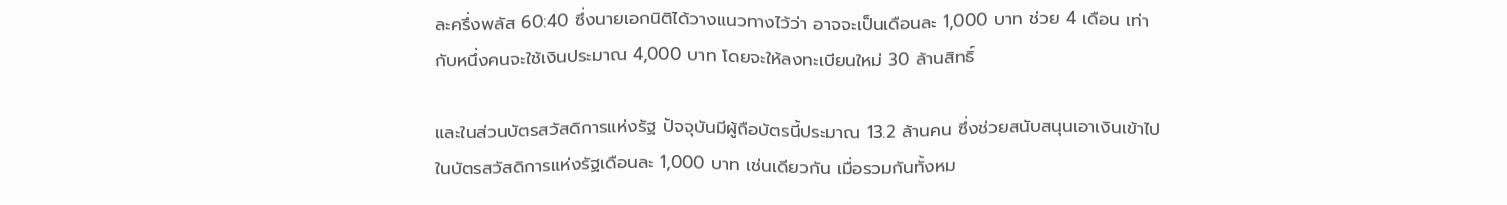ละครึ่งพลัส 60:40 ซึ่งนายเอกนิติได้วางแนวทางไว้ว่า อาจจะเป็นเดือนละ 1,000 บาท ช่วย 4 เดือน เท่ากับหนึ่งคนจะใช้เงินประมาณ 4,000 บาท โดยจะให้ลงทะเบียนใหม่ 30 ล้านสิทธิ์

และในส่วนบัตรสวัสดิการแห่งรัฐ ปัจจุบันมีผู้ถือบัตรนี้ประมาณ 13.2 ล้านคน ซึ่งช่วยสนับสนุนเอาเงินเข้าไปในบัตรสวัสดิการแห่งรัฐเดือนละ 1,000 บาท เช่นเดียวกัน เมื่อรวมกันทั้งหม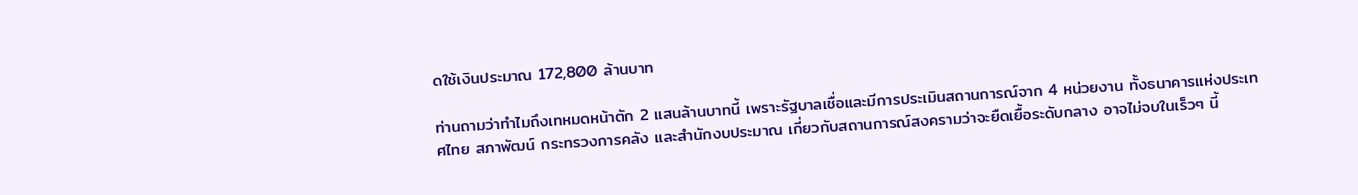ดใช้เงินประมาณ 172,800 ล้านบาท

ท่านถามว่าทำไมถึงเทหมดหน้าตัก 2 แสนล้านบาทนี้ เพราะรัฐบาลเชื่อและมีการประเมินสถานการณ์จาก 4 หน่วยงาน ทั้งธนาคารแห่งประเทศไทย สภาพัฒน์ กระทรวงการคลัง และสำนักงบประมาณ เกี่ยวกับสถานการณ์สงครามว่าจะยืดเยื้อระดับกลาง อาจไม่จบในเร็วๆ นี้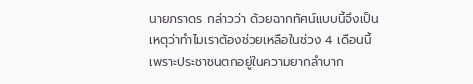นายภราดร กล่าวว่า ด้วยฉากทัศน์แบบนี้จึงเป็นเหตุว่าทำไมเราต้องช่วยเหลือในช่วง 4 เดือนนี้ เพราะประชาชนตกอยู่ในความยากลำบาก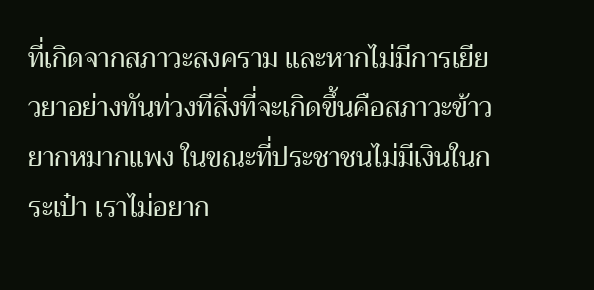ที่เกิดจากสภาวะสงคราม และหากไม่มีการเยียวยาอย่างทันท่วงทีสิ่งที่จะเกิดขึ้นคือสภาวะข้าวยากหมากแพง ในขณะที่ประชาชนไม่มีเงินในกระเป๋า เราไม่อยาก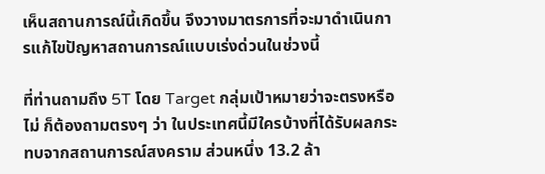เห็นสถานการณ์นี้เกิดขึ้น จึงวางมาตรการที่จะมาดำเนินการแก้ไขปัญหาสถานการณ์แบบเร่งด่วนในช่วงนี้

ที่ท่านถามถึง 5T โดย Target กลุ่มเป้าหมายว่าจะตรงหรือไม่ ก็ต้องถามตรงๆ ว่า ในประเทศนี้มีใครบ้างที่ได้รับผลกระทบจากสถานการณ์สงคราม ส่วนหนึ่ง 13.2 ล้า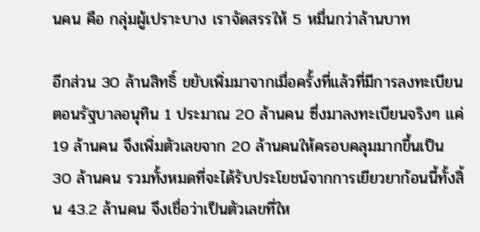นคน คือ กลุ่มผู้เปราะบาง เราจัดสรรให้ 5 หมื่นกว่าล้านบาท

อีกส่วน 30 ล้านสิทธิ์ ขยับเพิ่มมาจากเมื่อครั้งที่แล้วที่มีการลงทะเบียนตอนรัฐบาลอนุทิน 1 ประมาณ 20 ล้านคน ซึ่งมาลงทะเบียนจริงๆ แค่ 19 ล้านคน จึงเพิ่มตัวเลขจาก 20 ล้านคนให้ครอบคลุมมากขึ้นเป็น 30 ล้านคน รวมทั้งหมดที่จะได้รับประโยชน์จากการเยียวยาก้อนนี้ทั้งสิ้น 43.2 ล้านคน จึงเชื่อว่าเป็นตัวเลขที่ให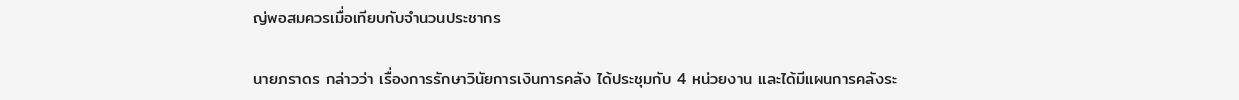ญ่พอสมควรเมื่อเทียบกับจำนวนประชากร

นายภราดร กล่าวว่า เรื่องการรักษาวินัยการเงินการคลัง ได้ประชุมกับ 4 หน่วยงาน และได้มีแผนการคลังระ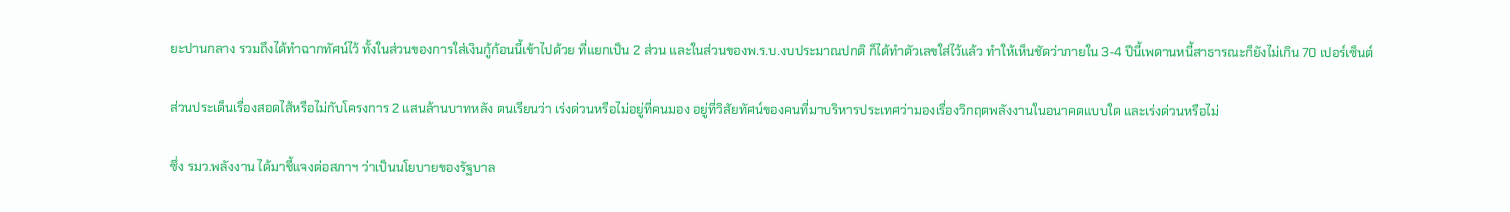ยะปานกลาง รวมถึงได้ทำฉากทัศน์ไว้ ทั้งในส่วนของการใส่เงินกู้ก้อนนี้เข้าไปด้วย ที่แยกเป็น 2 ส่วน และในส่วนของพ.ร.บ.งบประมาณปกติ ก็ได้ทำตัวเลขใส่ไว้แล้ว ทำให้เห็นชัดว่าภายใน 3-4 ปีนี้เพดานหนี้สาธารณะก็ยังไม่เกิน 70 เปอร์เซ็นต์

ส่วนประเด็นเรื่องสอดไส้หรือไม่กับโครงการ 2 แสนล้านบาทหลัง ตนเรียนว่า เร่งด่วนหรือไม่อยู่ที่คนมอง อยู่ที่วิสัยทัศน์ของคนที่มาบริหารประเทศว่ามองเรื่องวิกฤตพลังงานในอนาคตแบบใด และเร่งด่วนหรือไม่

ซึ่ง รมว.พลังงาน ได้มาชี้แจงต่อสภาฯ ว่าเป็นนโยบายของรัฐบาล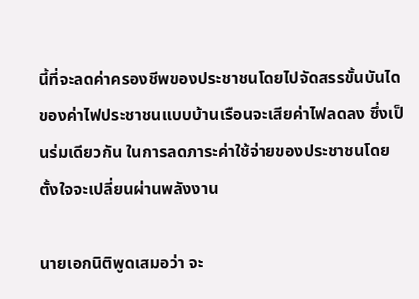นี้ที่จะลดค่าครองชีพของประชาชนโดยไปจัดสรรขั้นบันไดของค่าไฟประชาชนแบบบ้านเรือนจะเสียค่าไฟลดลง ซึ่งเป็นร่มเดียวกัน ในการลดภาระค่าใช้จ่ายของประชาชนโดยตั้งใจจะเปลี่ยนผ่านพลังงาน

นายเอกนิติพูดเสมอว่า จะ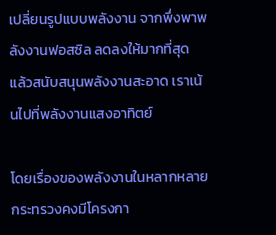เปลี่ยนรูปแบบพลังงาน จากพึ่งพาพลังงานฟอสซิล ลดลงให้มากที่สุด แล้วสนับสนุนพลังงานสะอาด เราเน้นไปที่พลังงานแสงอาทิตย์

โดยเรื่องของพลังงานในหลากหลายกระทรวงคงมีโครงกา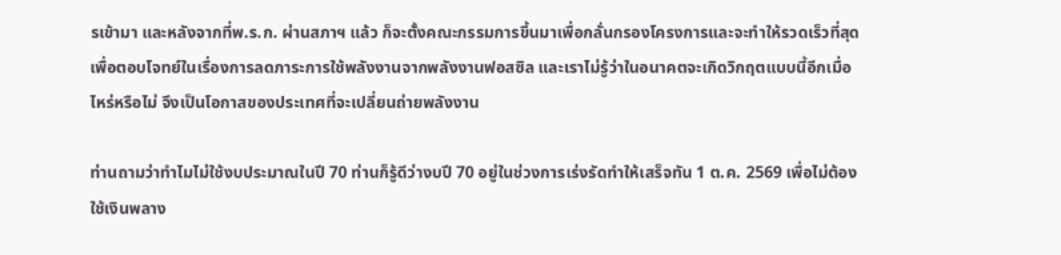รเข้ามา และหลังจากที่พ.ร.ก. ผ่านสภาฯ แล้ว ก็จะตั้งคณะกรรมการขึ้นมาเพื่อกลั่นกรองโครงการและจะทำให้รวดเร็วที่สุด เพื่อตอบโจทย์ในเรื่องการลดภาระการใช้พลังงานจากพลังงานฟอสซิล และเราไม่รู้ว่าในอนาคตจะเกิดวิกฤตแบบนี้อีกเมื่อไหร่หรือไม่ จึงเป็นโอกาสของประเทศที่จะเปลี่ยนถ่ายพลังงาน

ท่านถามว่าทำไมไม่ใช้งบประมาณในปี 70 ท่านก็รู้ดีว่างบปี 70 อยู่ในช่วงการเร่งรัดทำให้เสร็จทัน 1 ต.ค. 2569 เพื่อไม่ต้องใช้เงินพลาง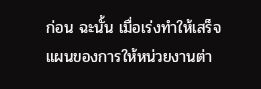ก่อน ฉะนั้น เมื่อเร่งทำให้เสร็จ แผนของการให้หน่วยงานต่า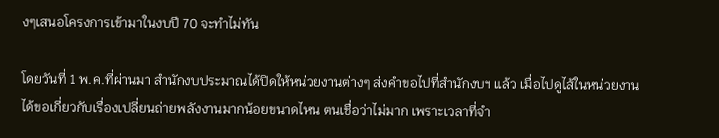งๆเสนอโครงการเข้ามาในงบปี 70 จะทำไม่ทัน

โดยวันที่ 1 พ.ค.ที่ผ่านมา สำนักงบประมาณได้ปิดให้หน่วยงานต่างๆ ส่งคำขอไปที่สำนักงบฯ แล้ว เมื่อไปดูไส้ในหน่วยงานได้ขอเกี่ยวกับเรื่องเปลี่ยนถ่ายพลังงานมากน้อยขนาดไหน ตนเชื่อว่าไม่มาก เพราะเวลาที่จำ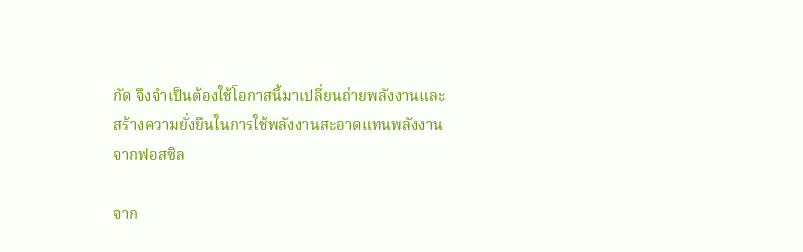กัด จึงจำเป็นต้องใช้โอกาสนี้มาเปลี่ยนถ่ายพลังงานและสร้างความยั่งยืนในการใช้พลังงานสะอาดแทนพลังงานจากฟอสซิล

จาก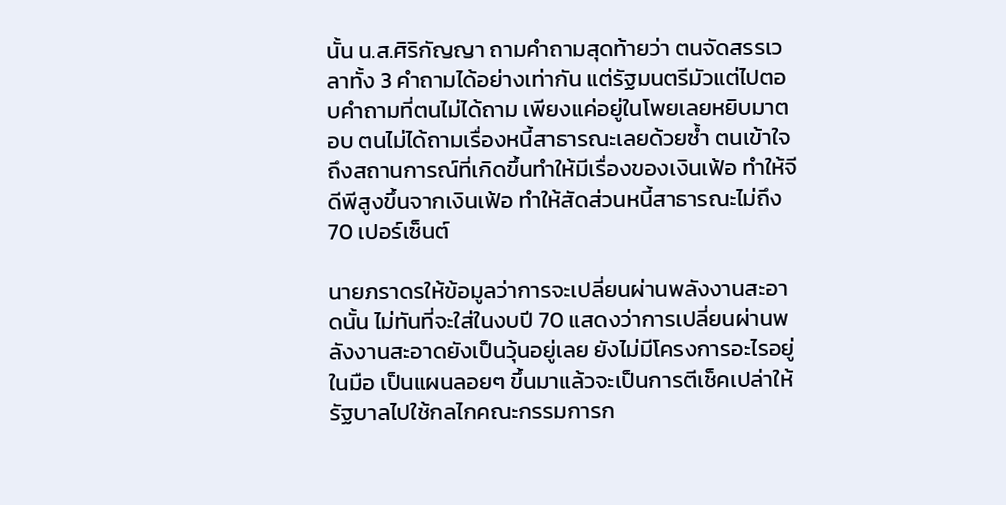นั้น น.ส.ศิริกัญญา ถามคำถามสุดท้ายว่า ตนจัดสรรเวลาทั้ง 3 คำถามได้อย่างเท่ากัน แต่รัฐมนตรีมัวแต่ไปตอบคำถามที่ตนไม่ได้ถาม เพียงแค่อยู่ในโพยเลยหยิบมาตอบ ตนไม่ได้ถามเรื่องหนี้สาธารณะเลยด้วยซ้ำ ตนเข้าใจถึงสถานการณ์ที่เกิดขึ้นทำให้มีเรื่องของเงินเฟ้อ ทำให้จีดีพีสูงขึ้นจากเงินเฟ้อ ทำให้สัดส่วนหนี้สาธารณะไม่ถึง 70 เปอร์เซ็นต์

นายภราดรให้ข้อมูลว่าการจะเปลี่ยนผ่านพลังงานสะอาดนั้น ไม่ทันที่จะใส่ในงบปี 70 แสดงว่าการเปลี่ยนผ่านพลังงานสะอาดยังเป็นวุ้นอยู่เลย ยังไม่มีโครงการอะไรอยู่ในมือ เป็นแผนลอยๆ ขึ้นมาแล้วจะเป็นการตีเช็คเปล่าให้รัฐบาลไปใช้กลไกคณะกรรมการก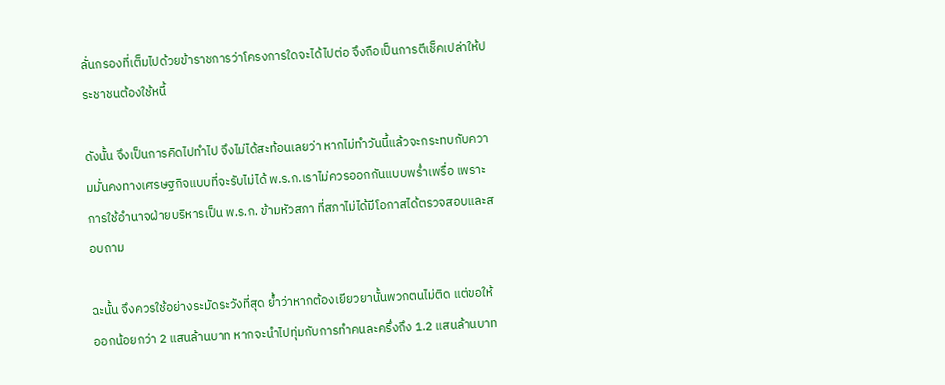ลั่นกรองที่เต็มไปด้วยข้าราชการว่าโครงการใดจะได้ไปต่อ จึงถือเป็นการตีเช็คเปล่าให้ประชาชนต้องใช้หนี้

ดังนั้น จึงเป็นการคิดไปทำไป จึงไม่ได้สะท้อนเลยว่า หากไม่ทำวันนี้แล้วจะกระทบกับความมั่นคงทางเศรษฐกิจแบบที่จะรับไม่ได้ พ.ร.ก.เราไม่ควรออกกันแบบพร่ำเพรื่อ เพราะการใช้อำนาจฝ่ายบริหารเป็น พ.ร.ก. ข้ามหัวสภา ที่สภาไม่ได้มีโอกาสได้ตรวจสอบและสอบถาม

ฉะนั้น จึงควรใช้อย่างระมัดระวังที่สุด ย้ำว่าหากต้องเยียวยานั้นพวกตนไม่ติด แต่ขอให้ออกน้อยกว่า 2 แสนล้านบาท หากจะนำไปทุ่มกับการทำคนละครึ่งถึง 1.2 แสนล้านบาท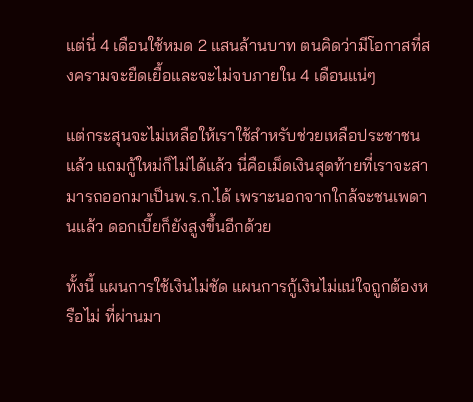แต่นี่ 4 เดือนใช้หมด 2 แสนล้านบาท ตนคิดว่ามีโอกาสที่สงครามจะยืดเยื้อและจะไม่จบภายใน 4 เดือนแน่ๆ

แต่กระสุนจะไม่เหลือให้เราใช้สำหรับช่วยเหลือประชาชนแล้ว แถมกู้ใหม่ก็ไม่ได้แล้ว นี่คือเม็ดเงินสุดท้ายที่เราจะสามารถออกมาเป็นพ.ร.ก.ได้ เพราะนอกจากใกล้จะชนเพดานแล้ว ดอกเบี้ยก็ยังสูงขึ้นอีกด้วย

ทั้งนี้ แผนการใช้เงินไม่ชัด แผนการกู้เงินไม่แน่ใจถูกต้องหรือไม่ ที่ผ่านมา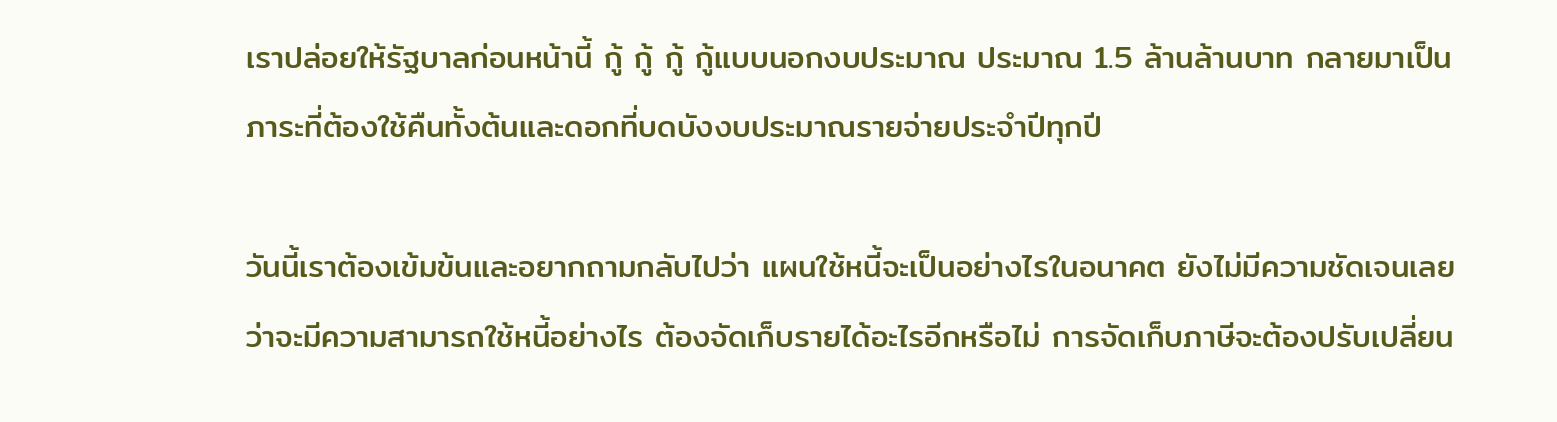เราปล่อยให้รัฐบาลก่อนหน้านี้ กู้ กู้ กู้ กู้แบบนอกงบประมาณ ประมาณ 1.5 ล้านล้านบาท กลายมาเป็นภาระที่ต้องใช้คืนทั้งต้นและดอกที่บดบังงบประมาณรายจ่ายประจำปีทุกปี

วันนี้เราต้องเข้มข้นและอยากถามกลับไปว่า แผนใช้หนี้จะเป็นอย่างไรในอนาคต ยังไม่มีความชัดเจนเลยว่าจะมีความสามารถใช้หนี้อย่างไร ต้องจัดเก็บรายได้อะไรอีกหรือไม่ การจัดเก็บภาษีจะต้องปรับเปลี่ยน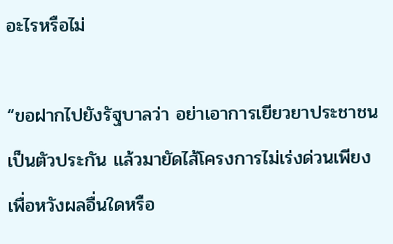อะไรหรือไม่

“ขอฝากไปยังรัฐบาลว่า อย่าเอาการเยียวยาประชาชนเป็นตัวประกัน แล้วมายัดไส้โครงการไม่เร่งด่วนเพียงเพื่อหวังผลอื่นใดหรือ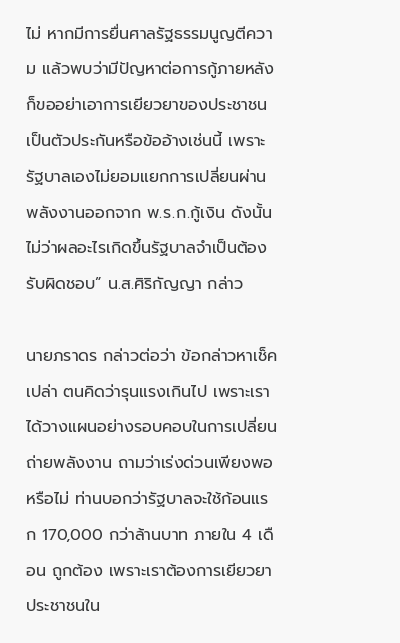ไม่ หากมีการยื่นศาลรัฐธรรมนูญตีความ แล้วพบว่ามีปัญหาต่อการกู้ภายหลัง ก็ขออย่าเอาการเยียวยาของประชาชนเป็นตัวประกันหรือข้ออ้างเช่นนี้ เพราะรัฐบาลเองไม่ยอมแยกการเปลี่ยนผ่านพลังงานออกจาก พ.ร.ก.กู้เงิน ดังนั้น ไม่ว่าผลอะไรเกิดขึ้นรัฐบาลจำเป็นต้องรับผิดชอบ” น.ส.ศิริกัญญา กล่าว

นายภราดร กล่าวต่อว่า ข้อกล่าวหาเช็คเปล่า ตนคิดว่ารุนแรงเกินไป เพราะเราได้วางแผนอย่างรอบคอบในการเปลี่ยนถ่ายพลังงาน ถามว่าเร่งด่วนเพียงพอหรือไม่ ท่านบอกว่ารัฐบาลจะใช้ก้อนแรก 170,000 กว่าล้านบาท ภายใน 4 เดือน ถูกต้อง เพราะเราต้องการเยียวยาประชาชนใน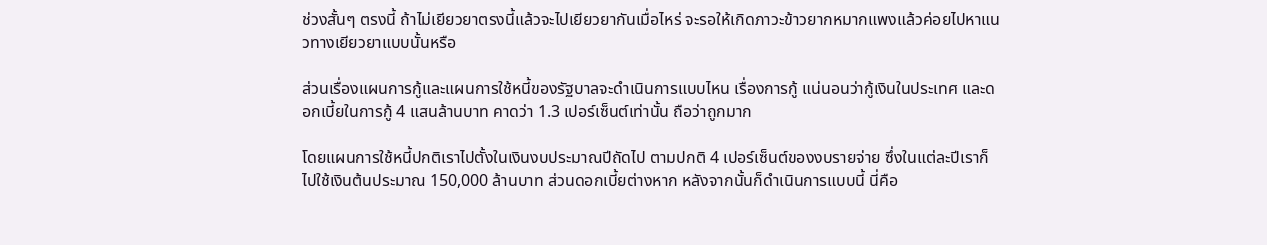ช่วงสั้นๆ ตรงนี้ ถ้าไม่เยียวยาตรงนี้แล้วจะไปเยียวยากันเมื่อไหร่ จะรอให้เกิดภาวะข้าวยากหมากแพงแล้วค่อยไปหาแนวทางเยียวยาแบบนั้นหรือ

ส่วนเรื่องแผนการกู้และแผนการใช้หนี้ของรัฐบาลจะดำเนินการแบบไหน เรื่องการกู้ แน่นอนว่ากู้เงินในประเทศ และดอกเบี้ยในการกู้ 4 แสนล้านบาท คาดว่า 1.3 เปอร์เซ็นต์เท่านั้น ถือว่าถูกมาก

โดยแผนการใช้หนี้ปกติเราไปตั้งในเงินงบประมาณปีถัดไป ตามปกติ 4 เปอร์เซ็นต์ของงบรายจ่าย ซึ่งในแต่ละปีเราก็ไปใช้เงินต้นประมาณ 150,000 ล้านบาท ส่วนดอกเบี้ยต่างหาก หลังจากนั้นก็ดำเนินการแบบนี้ นี่คือ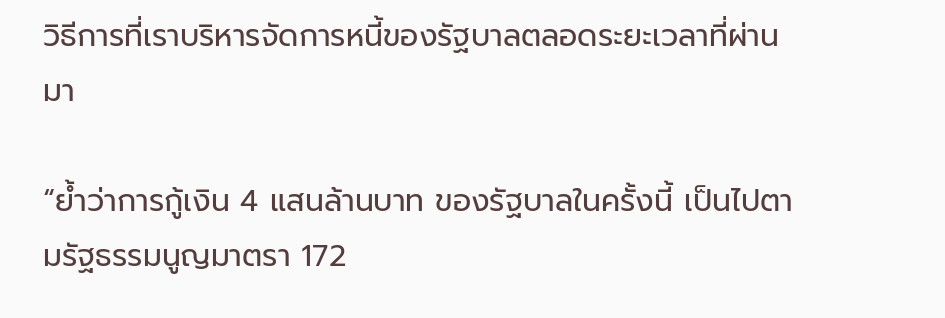วิธีการที่เราบริหารจัดการหนี้ของรัฐบาลตลอดระยะเวลาที่ผ่านมา

“ย้ำว่าการกู้เงิน 4 แสนล้านบาท ของรัฐบาลในครั้งนี้ เป็นไปตามรัฐธรรมนูญมาตรา 172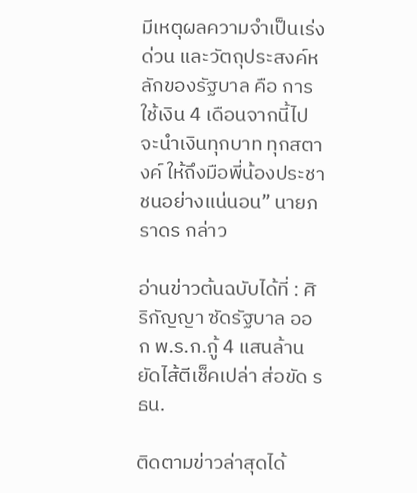มีเหตุผลความจำเป็นเร่งด่วน และวัตถุประสงค์หลักของรัฐบาล คือ การใช้เงิน 4 เดือนจากนี้ไป จะนำเงินทุกบาท ทุกสตางค์ ให้ถึงมือพี่น้องประชาชนอย่างแน่นอน” นายภราดร กล่าว

อ่านข่าวต้นฉบับได้ที่ : ศิริกัญญา ซัดรัฐบาล ออก พ.ร.ก.กู้ 4 แสนล้าน ยัดไส้ตีเช็คเปล่า ส่อขัด รธน.

ติดตามข่าวล่าสุดได้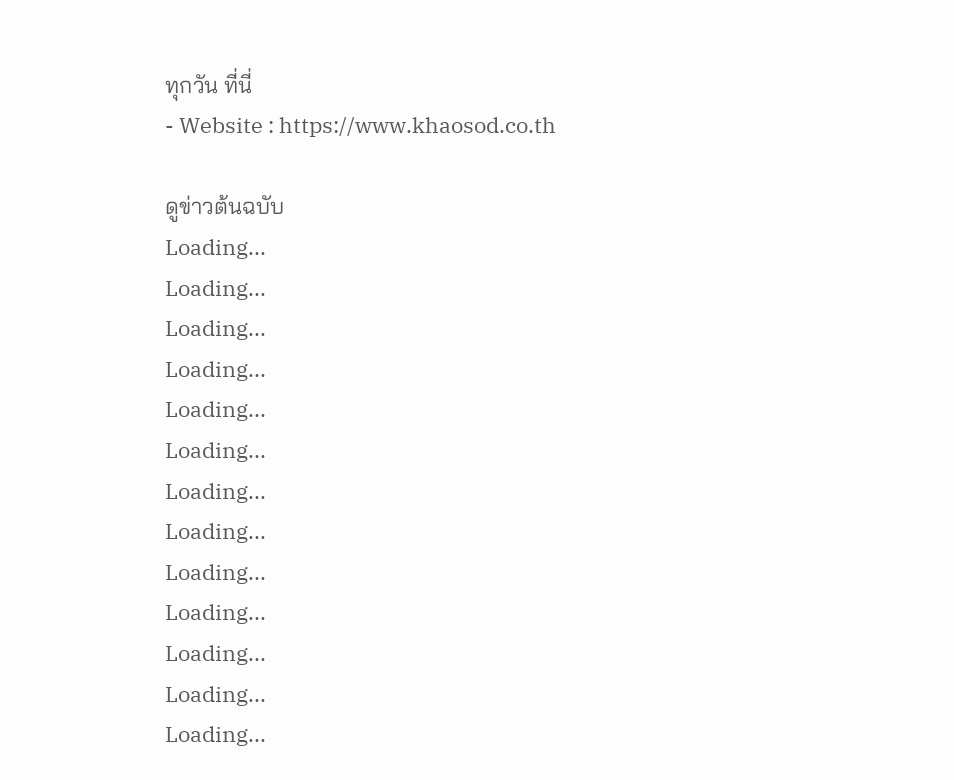ทุกวัน ที่นี่
- Website : https://www.khaosod.co.th

ดูข่าวต้นฉบับ
Loading...
Loading...
Loading...
Loading...
Loading...
Loading...
Loading...
Loading...
Loading...
Loading...
Loading...
Loading...
Loading...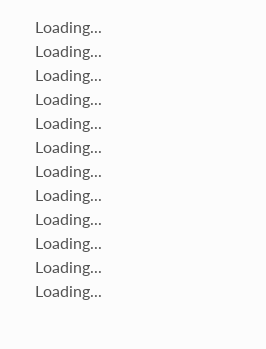Loading...
Loading...
Loading...
Loading...
Loading...
Loading...
Loading...
Loading...
Loading...
Loading...
Loading...
Loading...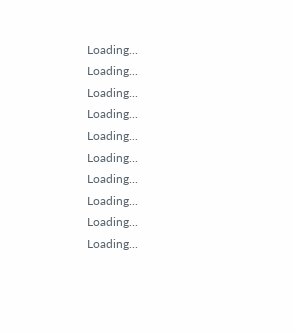Loading...
Loading...
Loading...
Loading...
Loading...
Loading...
Loading...
Loading...
Loading...
Loading...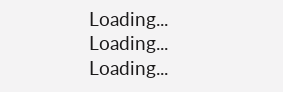Loading...
Loading...
Loading...